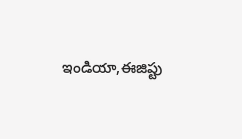ఇండియా,ఈజిప్టు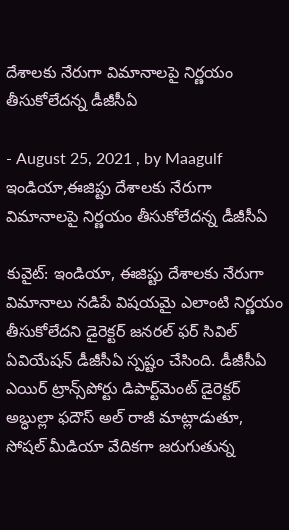దేశాలకు నేరుగా విమానాలపై నిర్ణయం తీసుకోలేదన్న డీజీసీఏ

- August 25, 2021 , by Maagulf
ఇండియా,ఈజిప్టు దేశాలకు నేరుగా విమానాలపై నిర్ణయం తీసుకోలేదన్న డీజీసీఏ

కువైట్: ఇండియా, ఈజిప్టు దేశాలకు నేరుగా విమానాలు నడిపే విషయమై ఎలాంటి నిర్ణయం తీసుకోలేదని డైరెక్టర్ జనరల్ ఫర్ సివిల్ ఏవియేషన్ డీజీసీఏ స్పష్టం చేసింది. డీజీసీఏ ఎయిర్ ట్రాన్స్‌పోర్టు డిపార్ట్‌మెంట్ డైరెక్టర్ అబ్ధుల్లా ఫదౌస్ అల్ రాజీ మాట్లాడుతూ, సోషల్ మీడియా వేదికగా జరుగుతున్న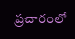ప్రచారంలో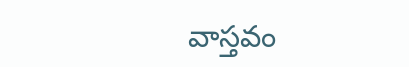వాస్తవం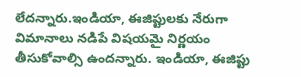లేదన్నారు.ఇండియా, ఈజిప్టులకు నేరుగా విమానాలు నడిపే విషయమై నిర్ణయం తీసుకోవాల్సి ఉందన్నారు. ఇండియా, ఈజిప్టు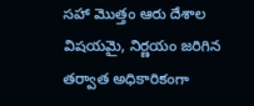సహా మొత్తం ఆరు దేశాల విషయమై, నిర్ణయం జరిగిన తర్వాత అధికారికంగా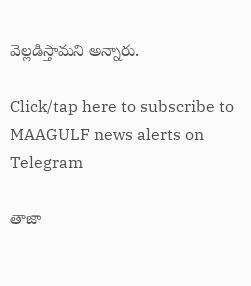వెల్లడిస్తామని అన్నారు.

Click/tap here to subscribe to MAAGULF news alerts on Telegram

తాజా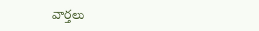వార్తలు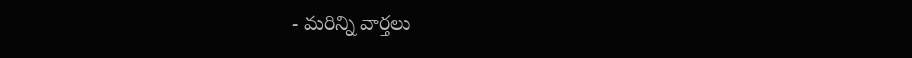- మరిన్ని వార్తలు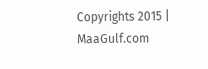Copyrights 2015 | MaaGulf.com